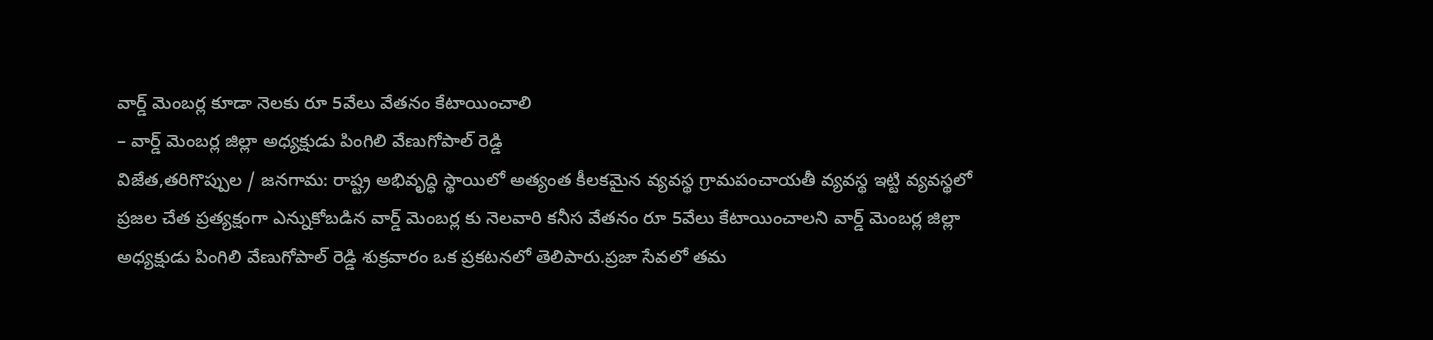వార్డ్ మెంబర్ల కూడా నెలకు రూ 5వేలు వేతనం కేటాయించాలి
– వార్డ్ మెంబర్ల జిల్లా అధ్యక్షుడు పింగిలి వేణుగోపాల్ రెడ్డి
విజేత,తరిగొప్పుల / జనగామ: రాష్ట్ర అభివృద్ధి స్థాయిలో అత్యంత కీలకమైన వ్యవస్థ గ్రామపంచాయతీ వ్యవస్థ ఇట్టి వ్యవస్థలో ప్రజల చేత ప్రత్యక్షంగా ఎన్నుకోబడిన వార్డ్ మెంబర్ల కు నెలవారి కనీస వేతనం రూ 5వేలు కేటాయించాలని వార్డ్ మెంబర్ల జిల్లా అధ్యక్షుడు పింగిలి వేణుగోపాల్ రెడ్డి శుక్రవారం ఒక ప్రకటనలో తెలిపారు.ప్రజా సేవలో తమ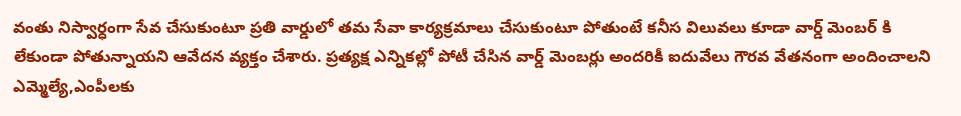వంతు నిస్వార్ధంగా సేవ చేసుకుంటూ ప్రతి వార్డులో తమ సేవా కార్యక్రమాలు చేసుకుంటూ పోతుంటే కనీస విలువలు కూడా వార్డ్ మెంబర్ కి లేకుండా పోతున్నాయని ఆవేదన వ్యక్తం చేశారు. ప్రత్యక్ష ఎన్నికల్లో పోటీ చేసిన వార్డ్ మెంబర్లు అందరికీ ఐదువేలు గౌరవ వేతనంగా అందించాలని ఎమ్మెల్యే,ఎంపీలకు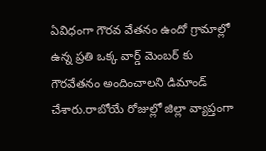ఏవిధంగా గౌరవ వేతనం ఉందో గ్రామాల్లో ఉన్న ప్రతి ఒక్క వార్డ్ మెంబర్ కు గౌరవేతనం అందించాలని డిమాండ్ చేశారు.రాబోయే రోజుల్లో జిల్లా వ్యాప్తంగా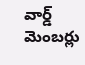వార్డ్ మెంబర్లు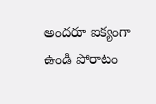అందరూ ఐక్యంగా ఉండి పోరాటం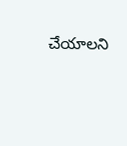చేయాలని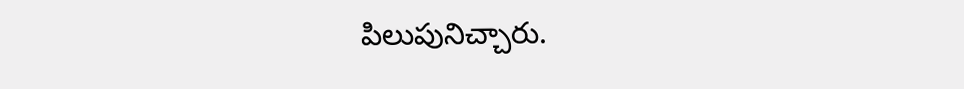పిలుపునిచ్చారు.